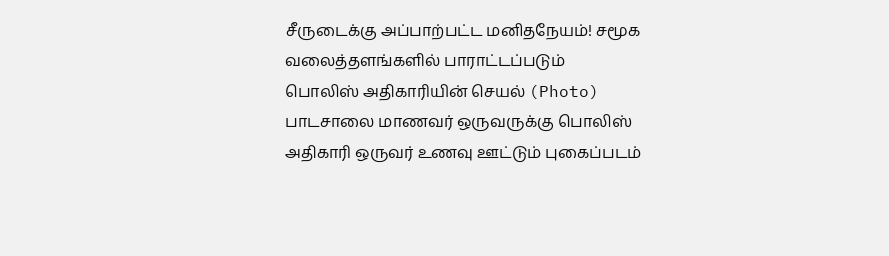சீருடைக்கு அப்பாற்பட்ட மனிதநேயம்! சமூக வலைத்தளங்களில் பாராட்டப்படும் பொலிஸ் அதிகாரியின் செயல் (Photo)
பாடசாலை மாணவர் ஒருவருக்கு பொலிஸ் அதிகாரி ஒருவர் உணவு ஊட்டும் புகைப்படம்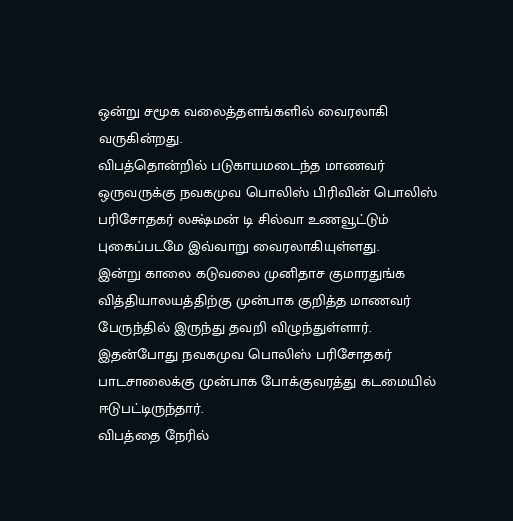ஒன்று சமூக வலைத்தளங்களில் வைரலாகி வருகின்றது.
விபத்தொன்றில் படுகாயமடைந்த மாணவர் ஒருவருக்கு நவகமுவ பொலிஸ் பிரிவின் பொலிஸ் பரிசோதகர் லக்ஷ்மன் டி சில்வா உணவூட்டும் புகைப்படமே இவ்வாறு வைரலாகியுள்ளது.
இன்று காலை கடுவலை முனிதாச குமாரதுங்க வித்தியாலயத்திற்கு முன்பாக குறித்த மாணவர் பேருந்தில் இருந்து தவறி விழுந்துள்ளார்.
இதன்போது நவகமுவ பொலிஸ் பரிசோதகர் பாடசாலைக்கு முன்பாக போக்குவரத்து கடமையில் ஈடுபட்டிருந்தார்.
விபத்தை நேரில்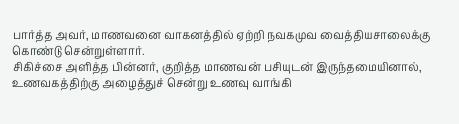பார்த்த அவர், மாணவனை வாகனத்தில் ஏற்றி நவகமுவ வைத்தியசாலைக்கு கொண்டு சென்றுள்ளார்.
சிகிச்சை அளித்த பின்னர், குறித்த மாணவன் பசியுடன் இருந்தமையினால், உணவகத்திற்கு அழைத்துச் சென்று உணவு வாங்கி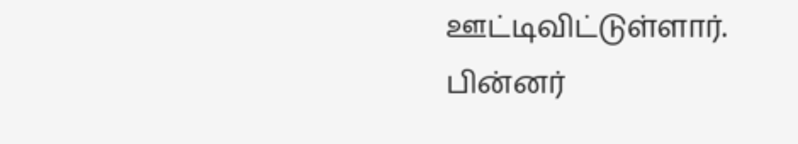ஊட்டிவிட்டுள்ளார்.
பின்னர்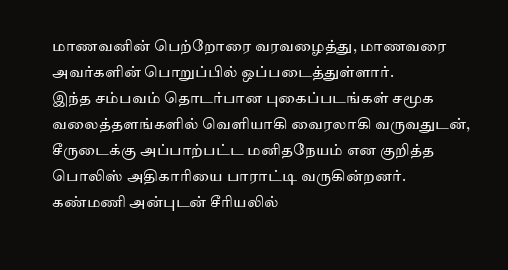மாணவனின் பெற்றோரை வரவழைத்து, மாணவரை அவர்களின் பொறுப்பில் ஒப்படைத்துள்ளார்.
இந்த சம்பவம் தொடர்பான புகைப்படங்கள் சமூக வலைத்தளங்களில் வெளியாகி வைரலாகி வருவதுடன், சீருடைக்கு அப்பாற்பட்ட மனிதநேயம் என குறித்த பொலிஸ் அதிகாரியை பாராட்டி வருகின்றனர்.
கண்மணி அன்புடன் சீரியலில்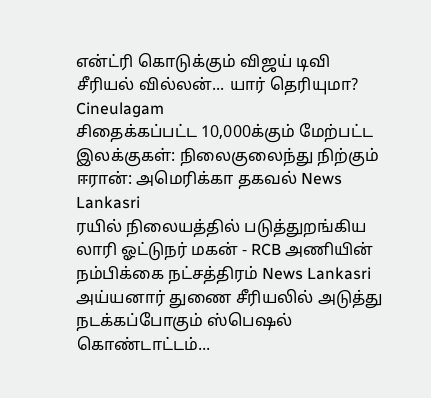என்ட்ரி கொடுக்கும் விஜய் டிவி சீரியல் வில்லன்... யார் தெரியுமா? Cineulagam
சிதைக்கப்பட்ட 10,000க்கும் மேற்பட்ட இலக்குகள்: நிலைகுலைந்து நிற்கும் ஈரான்: அமெரிக்கா தகவல் News Lankasri
ரயில் நிலையத்தில் படுத்துறங்கிய லாரி ஓட்டுநர் மகன் - RCB அணியின் நம்பிக்கை நட்சத்திரம் News Lankasri
அய்யனார் துணை சீரியலில் அடுத்து நடக்கப்போகும் ஸ்பெஷல் கொண்டாட்டம்...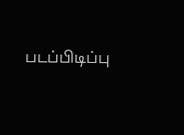படப்பிடிப்பு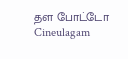தள போட்டோ Cineulagam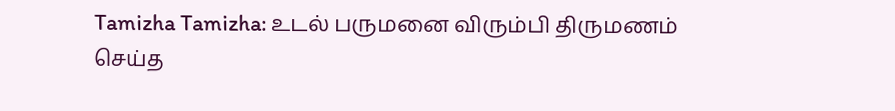Tamizha Tamizha: உடல் பருமனை விரும்பி திருமணம் செய்த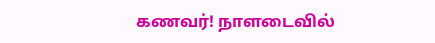கணவர்! நாளடைவில்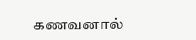கணவனால்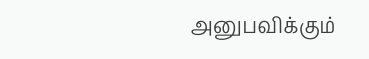அனுபவிக்கும்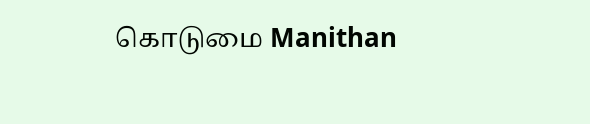கொடுமை Manithan